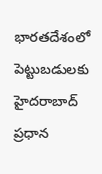భారతదేశంలో పెట్టుబడులకు హైదరాబాద్ ప్రధాన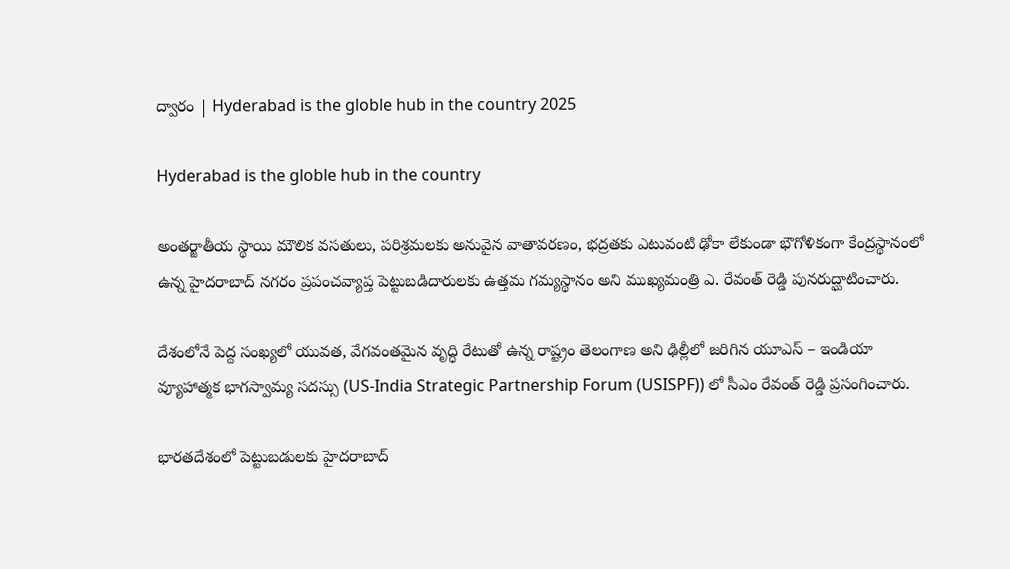ద్వారం | Hyderabad is the globle hub in the country 2025

Hyderabad is the globle hub in the country

అంతర్జాతీయ స్థాయి మౌలిక వసతులు, పరిశ్రమలకు అనువైన వాతావరణం, భద్రతకు ఎటువంటి ఢోకా లేకుండా భౌగోళికంగా కేంద్రస్థానంలో ఉన్న హైదరాబాద్ నగరం ప్రపంచవ్యాప్త పెట్టుబడిదారులకు ఉత్తమ గమ్యస్థానం అని ముఖ్యమంత్రి ఎ. రేవంత్ రెడ్డి పునరుద్ఘాటించారు.

దేశంలోనే పెద్ద సంఖ్యలో యువత, వేగవంతమైన వృద్ధి రేటుతో ఉన్న రాష్ట్రం తెలంగాణ అని ఢిల్లీలో జరిగిన యూఎస్ – ఇండియా వ్యూహాత్మక భాగస్వామ్య సదస్సు (US-India Strategic Partnership Forum (USISPF)) లో సీఎం రేవంత్ రెడ్డి ప్రసంగించారు.

భారతదేశంలో పెట్టుబడులకు హైదరాబాద్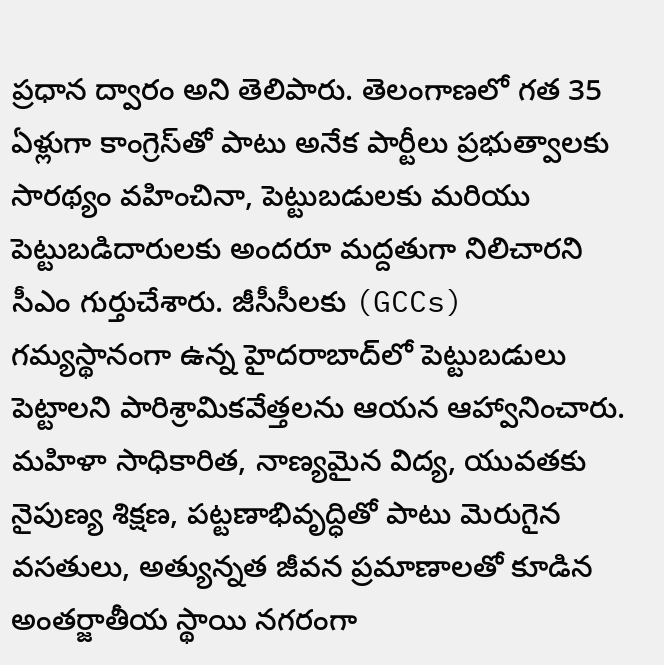ప్రధాన ద్వారం అని తెలిపారు. తెలంగాణలో గత 35 ఏళ్లుగా కాంగ్రెస్‌తో పాటు అనేక పార్టీలు ప్రభుత్వాలకు సారథ్యం వహించినా, పెట్టుబడులకు మరియు పెట్టుబడిదారులకు అందరూ మద్దతుగా నిలిచారని సీఎం గుర్తుచేశారు. జీసీసీలకు (GCCs) గమ్యస్థానంగా ఉన్న హైదరాబాద్‌లో పెట్టుబడులు పెట్టాలని పారిశ్రామికవేత్తలను ఆయన ఆహ్వానించారు. మహిళా సాధికారిత, నాణ్యమైన విద్య, యువతకు నైపుణ్య శిక్షణ, పట్టణాభివృద్ధితో పాటు మెరుగైన వసతులు, అత్యున్నత జీవన ప్రమాణాలతో కూడిన అంతర్జాతీయ స్థాయి నగరంగా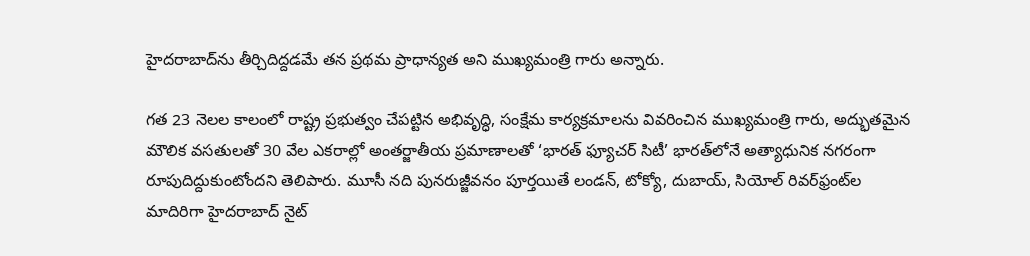హైదరాబాద్‌ను తీర్చిదిద్దడమే తన ప్రథమ ప్రాధాన్యత అని ముఖ్యమంత్రి గారు అన్నారు.

గత 23 నెలల కాలంలో రాష్ట్ర ప్రభుత్వం చేపట్టిన అభివృద్ధి, సంక్షేమ కార్యక్రమాలను వివరించిన ముఖ్యమంత్రి గారు, అద్భుతమైన మౌలిక వసతులతో 30 వేల ఎకరాల్లో అంతర్జాతీయ ప్రమాణాలతో ‘భారత్ ఫ్యూచర్ సిటీ’ భారత్‌లోనే అత్యాధునిక నగరంగా రూపుదిద్దుకుంటోందని తెలిపారు. మూసీ నది పునరుజ్జీవనం పూర్తయితే లండన్, టోక్యో, దుబాయ్, సియోల్ రివర్‌ఫ్రంట్‌ల మాదిరిగా హైదరాబాద్ నైట్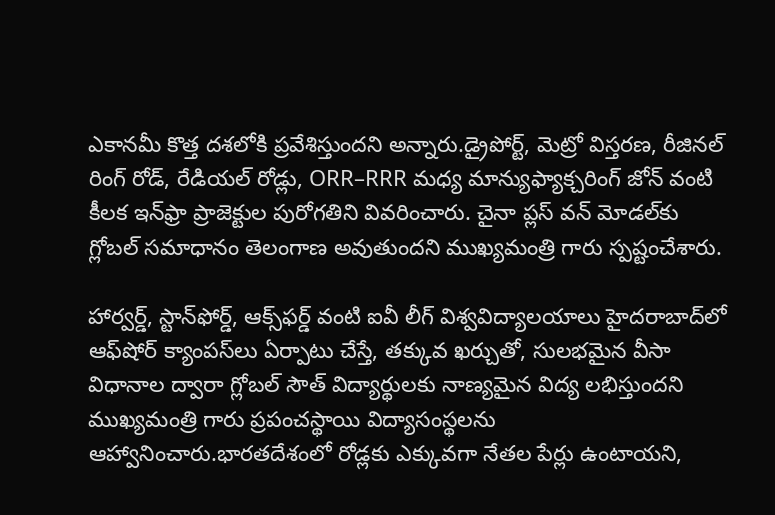ఎకానమీ కొత్త దశలోకి ప్రవేశిస్తుందని అన్నారు.డ్రైపోర్ట్, మెట్రో విస్తరణ, రీజినల్ రింగ్ రోడ్, రేడియల్ రోడ్లు, ORR–RRR మధ్య మాన్యుఫ్యాక్చరింగ్ జోన్ వంటి కీలక ఇన్‌ఫ్రా ప్రాజెక్టుల పురోగతిని వివరించారు. చైనా ప్లస్ వన్ మోడల్‌కు గ్లోబల్ సమాధానం తెలంగాణ అవుతుందని ముఖ్యమంత్రి గారు స్పష్టంచేశారు.

హార్వర్డ్, స్టాన్‌ఫోర్డ్, ఆక్స్‌ఫర్డ్ వంటి ఐవీ లీగ్ విశ్వవిద్యాలయాలు హైదరాబాద్‌లో ఆఫ్‌షోర్ క్యాంపస్‌లు ఏర్పాటు చేస్తే, తక్కువ ఖర్చుతో, సులభమైన వీసా విధానాల ద్వారా గ్లోబల్ సౌత్ విద్యార్థులకు నాణ్యమైన విద్య లభిస్తుందని ముఖ్యమంత్రి గారు ప్రపంచస్థాయి విద్యాసంస్థలను ఆహ్వానించారు.భారతదేశంలో రోడ్లకు ఎక్కువగా నేతల పేర్లు ఉంటాయని,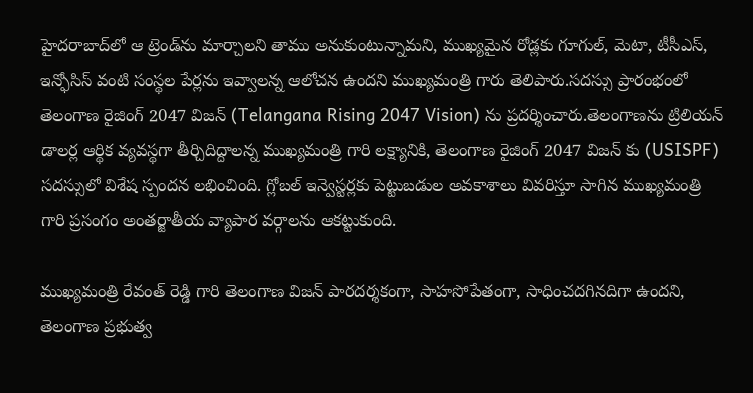హైదరాబాద్‌లో ఆ ట్రెండ్‌ను మార్చాలని తాము అనుకుంటున్నామని, ముఖ్యమైన రోడ్లకు గూగుల్, మెటా, టీసీఎస్, ఇన్ఫోసిస్ వంటి సంస్థల పేర్లను ఇవ్వాలన్న ఆలోచన ఉందని ముఖ్యమంత్రి గారు తెలిపారు.సదస్సు ప్రారంభంలో తెలంగాణ రైజింగ్ 2047 విజన్ (Telangana Rising 2047 Vision) ను ప్రదర్శించారు.తెలంగాణను ట్రిలియన్ డాలర్ల ఆర్థిక వ్యవస్థగా తీర్చిదిద్దాలన్న ముఖ్యమంత్రి గారి లక్ష్యానికి, తెలంగాణ రైజింగ్ 2047 విజన్ కు (USISPF) సదస్సులో విశేష స్పందన లభించింది. గ్లోబల్ ఇన్వెస్టర్లకు పెట్టుబడుల అవకాశాలు వివరిస్తూ సాగిన ముఖ్యమంత్రి గారి ప్రసంగం అంతర్జాతీయ వ్యాపార వర్గాలను ఆకట్టుకుంది.

ముఖ్యమంత్రి రేవంత్ రెడ్డి గారి తెలంగాణ విజన్ పారదర్శకంగా, సాహసోపేతంగా, సాధించదగినదిగా ఉందని, తెలంగాణ ప్రభుత్వ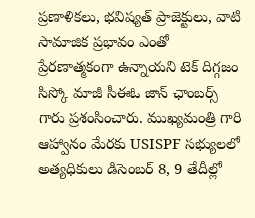ప్రణాళికలు, భవిష్యత్ ప్రాజెక్టులు, వాటి సామాజిక ప్రభావం ఎంతో ప్రేరణాత్మకంగా ఉన్నాయని టెక్ దిగ్గజం సిస్కో మాజీ సీఈఓ జాన్ ఛాంబర్స్ గారు ప్రశంసించారు. ముఖ్యమంత్రి గారి ఆహ్వానం మేరకు USISPF సభ్యులలో అత్యధికులు డిసెంబర్ 8, 9 తేదీల్లో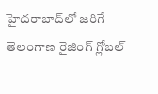హైదరాబాద్‌లో జరిగే తెలంగాణ రైజింగ్ గ్లోబల్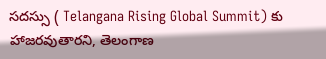సదస్సు ( Telangana Rising Global Summit) కు హాజరవుతారని, తెలంగాణ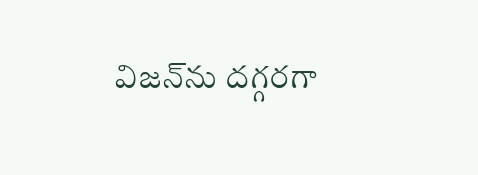విజన్‌ను దగ్గరగా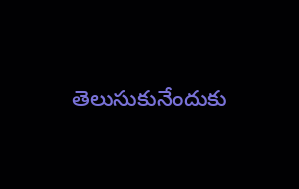తెలుసుకునేందుకు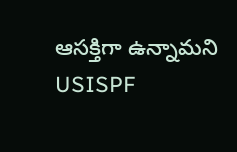ఆసక్తిగా ఉన్నామని USISPF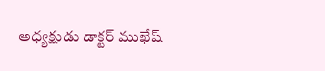అధ్యక్షుడు డాక్టర్ ముఖేష్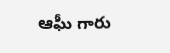ఆఘీ గారు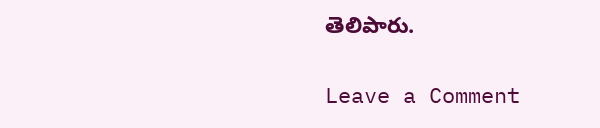తెలిపారు.

Leave a Comment